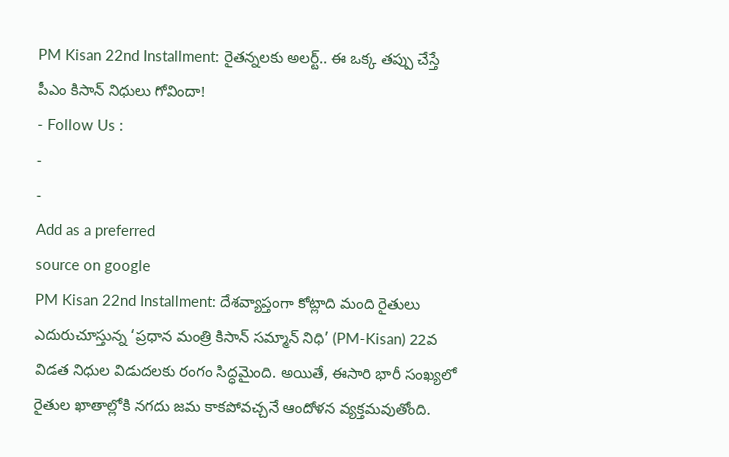PM Kisan 22nd Installment: రైతన్నలకు అలర్ట్.. ఈ ఒక్క తప్పు చేస్తే పీఎం కిసాన్ నిధులు గోవిందా!
- Follow Us :
-
-
Add as a preferred
source on google
PM Kisan 22nd Installment: దేశవ్యాప్తంగా కోట్లాది మంది రైతులు ఎదురుచూస్తున్న ‘ప్రధాన మంత్రి కిసాన్ సమ్మాన్ నిధి’ (PM-Kisan) 22వ విడత నిధుల విడుదలకు రంగం సిద్ధమైంది. అయితే, ఈసారి భారీ సంఖ్యలో రైతుల ఖాతాల్లోకి నగదు జమ కాకపోవచ్చనే ఆందోళన వ్యక్తమవుతోంది.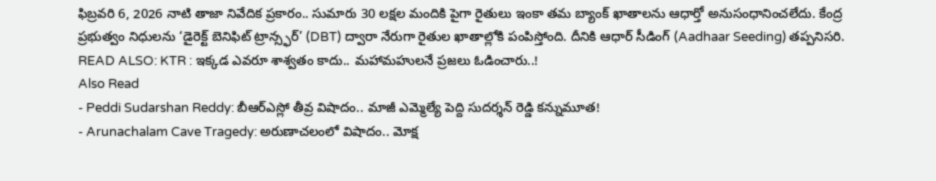ఫిబ్రవరి 6, 2026 నాటి తాజా నివేదిక ప్రకారం.. సుమారు 30 లక్షల మందికి పైగా రైతులు ఇంకా తమ బ్యాంక్ ఖాతాలను ఆధార్తో అనుసంధానించలేదు. కేంద్ర ప్రభుత్వం నిధులను ‘డైరెక్ట్ బెనిఫిట్ ట్రాన్స్ఫర్’ (DBT) ద్వారా నేరుగా రైతుల ఖాతాల్లోకి పంపిస్తోంది. దీనికి ఆధార్ సీడింగ్ (Aadhaar Seeding) తప్పనిసరి.
READ ALSO: KTR : ఇక్కడ ఎవరూ శాశ్వతం కాదు.. మహామహులనే ప్రజలు ఓడించారు..!
Also Read
- Peddi Sudarshan Reddy: బీఆర్ఎస్లో తీవ్ర విషాదం.. మాజీ ఎమ్మెల్యే పెద్ది సుదర్శన్ రెడ్డి కన్నుమూత!
- Arunachalam Cave Tragedy: అరుణాచలంలో విషాదం.. మోక్ష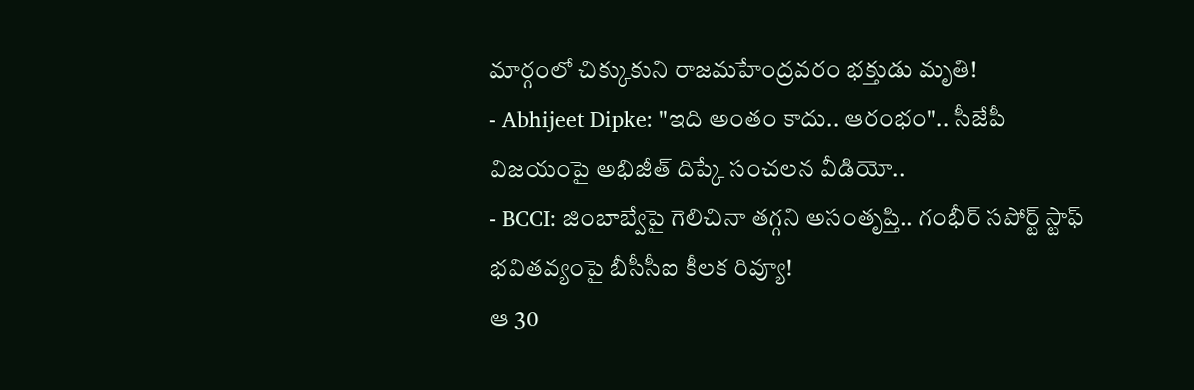మార్గంలో చిక్కుకుని రాజమహేంద్రవరం భక్తుడు మృతి!
- Abhijeet Dipke: "ఇది అంతం కాదు.. ఆరంభం".. సీజేపీ విజయంపై అభిజీత్ దిప్కే సంచలన వీడియో..
- BCCI: జింబాబ్వేపై గెలిచినా తగ్గని అసంతృప్తి.. గంభీర్ సపోర్ట్ స్టాఫ్ భవితవ్యంపై బీసీసీఐ కీలక రివ్యూ!
ఆ 30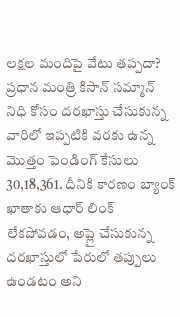లక్షల మందిపై వేటు తప్పదా?
ప్రధాన మంత్రి కిసాన్ సమ్మాన్ నిధి కోసం దరఖాస్తు చేసుకున్న వారిలో ఇప్పటికి వరకు ఉన్న మొత్తం పెండింగ్ కేసులు 30,18,361. దీనికి కారణం బ్యాంక్ ఖాతాకు ఆధార్ లింక్ లేకపోవడం, అప్లై చేసుకున్న దరఖాస్తులో పేరులో తప్పులు ఉండటం అని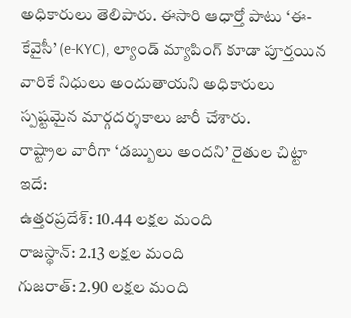అధికారులు తెలిపారు. ఈసారి ఆధార్తో పాటు ‘ఈ-కేవైసీ’ (e-KYC), ల్యాండ్ మ్యాపింగ్ కూడా పూర్తయిన వారికే నిధులు అందుతాయని అధికారులు స్పష్టమైన మార్గదర్శకాలు జారీ చేశారు.
రాష్ట్రాల వారీగా ‘డబ్బులు అందని’ రైతుల చిట్టా ఇదే:
ఉత్తరప్రదేశ్: 10.44 లక్షల మంది
రాజస్థాన్: 2.13 లక్షల మంది
గుజరాత్: 2.90 లక్షల మంది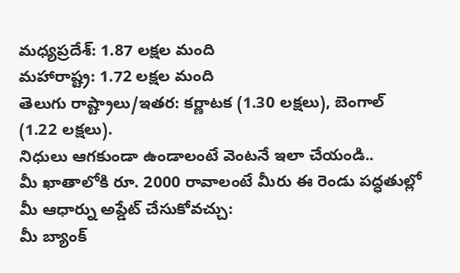మధ్యప్రదేశ్: 1.87 లక్షల మంది
మహారాష్ట్ర: 1.72 లక్షల మంది
తెలుగు రాష్ట్రాలు/ఇతర: కర్ణాటక (1.30 లక్షలు), బెంగాల్ (1.22 లక్షలు).
నిధులు ఆగకుండా ఉండాలంటే వెంటనే ఇలా చేయండి..
మీ ఖాతాలోకి రూ. 2000 రావాలంటే మీరు ఈ రెండు పద్ధతుల్లో మీ ఆధార్ను అప్డేట్ చేసుకోవచ్చు:
మీ బ్యాంక్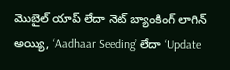మొబైల్ యాప్ లేదా నెట్ బ్యాంకింగ్ లాగిన్ అయ్యి, ‘Aadhaar Seeding’ లేదా ‘Update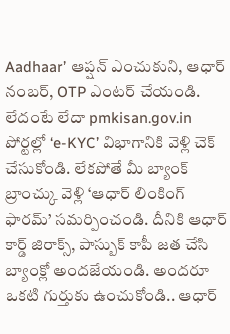Aadhaar’ ఆప్షన్ ఎంచుకుని, ఆధార్ నంబర్, OTP ఎంటర్ చేయండి. లేదంటే లేదా pmkisan.gov.in పోర్టల్లో ‘e-KYC’ విభాగానికి వెళ్లి చెక్ చేసుకోండి. లేకపోతే మీ బ్యాంక్ బ్రాంచ్కు వెళ్లి ‘ఆధార్ లింకింగ్ ఫారమ్’ సమర్పించండి. దీనికి ఆధార్ కార్డ్ జిరాక్స్, పాస్బుక్ కాపీ జత చేసి బ్యాంక్లో అందజేయండి. అందరూ ఒకటి గుర్తుకు ఉంచుకోండి.. ఆధార్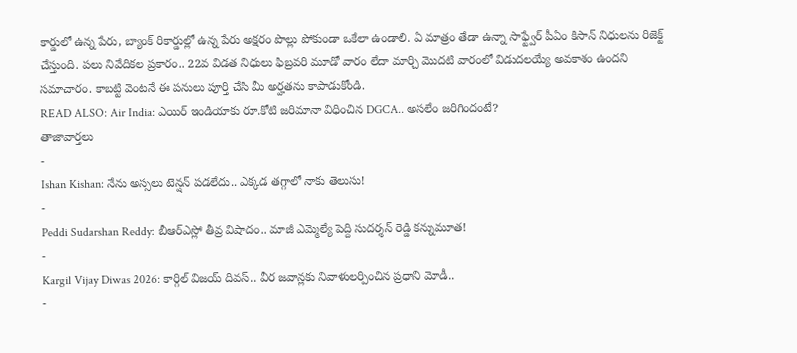కార్డులో ఉన్న పేరు, బ్యాంక్ రికార్డుల్లో ఉన్న పేరు అక్షరం పొల్లు పోకుండా ఒకేలా ఉండాలి. ఏ మాత్రం తేడా ఉన్నా సాఫ్ట్వేర్ పీఏం కిసాన్ నిధులను రిజెక్ట్ చేస్తుంది. పలు నివేదికల ప్రకారం.. 22వ విడత నిధులు ఫిబ్రవరి మూడో వారం లేదా మార్చి మొదటి వారంలో విడుదలయ్యే అవకాశం ఉందని సమాచారం. కాబట్టి వెంటనే ఈ పనులు పూర్తి చేసి మీ అర్హతను కాపాడుకోండి.
READ ALSO: Air India: ఎయిర్ ఇండియాకు రూ.కోటి జరిమానా విధించిన DGCA.. అసలేం జరిగిందంటే?
తాజావార్తలు
-
Ishan Kishan: నేను అస్సలు టెన్షన్ పడలేదు.. ఎక్కడ తగ్గాలో నాకు తెలుసు!
-
Peddi Sudarshan Reddy: బీఆర్ఎస్లో తీవ్ర విషాదం.. మాజీ ఎమ్మెల్యే పెద్ది సుదర్శన్ రెడ్డి కన్నుమూత!
-
Kargil Vijay Diwas 2026: కార్గిల్ విజయ్ దివస్.. వీర జవాన్లకు నివాళులర్పించిన ప్రధాని మోడీ..
-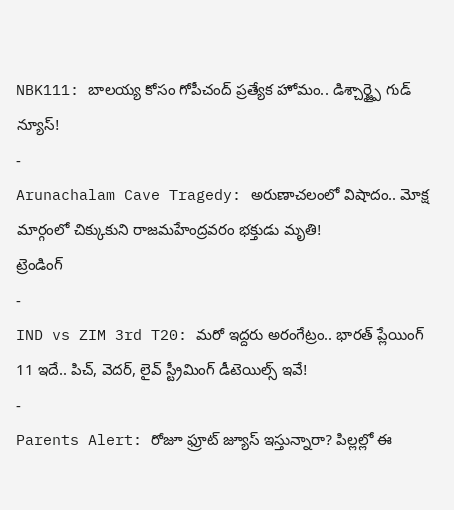NBK111: బాలయ్య కోసం గోపీచంద్ ప్రత్యేక హోమం.. డిశ్చార్జ్పై గుడ్ న్యూస్!
-
Arunachalam Cave Tragedy: అరుణాచలంలో విషాదం.. మోక్ష మార్గంలో చిక్కుకుని రాజమహేంద్రవరం భక్తుడు మృతి!
ట్రెండింగ్
-
IND vs ZIM 3rd T20: మరో ఇద్దరు అరంగేట్రం.. భారత్ ప్లేయింగ్ 11 ఇదే.. పిచ్, వెదర్, లైవ్ స్ట్రీమింగ్ డీటెయిల్స్ ఇవే!
-
Parents Alert: రోజూ ఫ్రూట్ జ్యూస్ ఇస్తున్నారా? పిల్లల్లో ఈ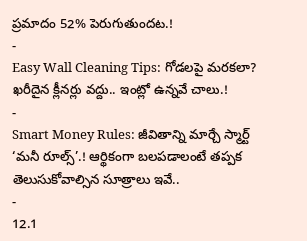ప్రమాదం 52% పెరుగుతుందట.!
-
Easy Wall Cleaning Tips: గోడలపై మరకలా? ఖరీదైన క్లీనర్లు వద్దు.. ఇంట్లో ఉన్నవే చాలు.!
-
Smart Money Rules: జీవితాన్ని మార్చే స్మార్ట్ ‘మనీ రూల్స్’.! ఆర్థికంగా బలపడాలంటే తప్పక తెలుసుకోవాల్సిన సూత్రాలు ఇవే..
-
12.1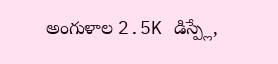అంగుళాల 2.5K డిస్ప్లే,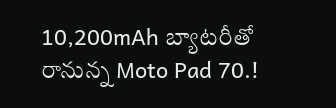10,200mAh బ్యాటరీతో రానున్న Moto Pad 70.!